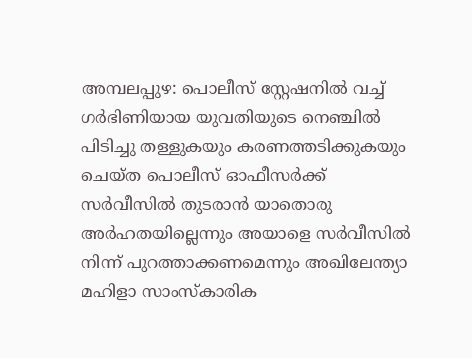അമ്പലപ്പുഴ: പൊലീസ് സ്റ്റേഷനിൽ വച്ച് ഗർഭിണിയായ യുവതിയുടെ നെഞ്ചിൽ പിടിച്ചു തള്ളുകയും കരണത്തടിക്കുകയും ചെയ്ത പൊലീസ് ഓഫീസർക്ക് സർവീസിൽ തുടരാൻ യാതൊരു അർഹതയില്ലെന്നും അയാളെ സർവീസിൽ നിന്ന് പുറത്താക്കണമെന്നും അഖിലേന്ത്യാ മഹിളാ സാംസ്കാരിക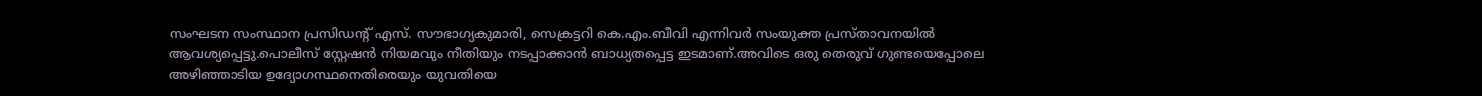സംഘടന സംസ്ഥാന പ്രസിഡന്റ് എസ്. സൗഭാഗ്യകുമാരി, സെക്രട്ടറി കെ.എം.ബീവി എന്നിവർ സംയുക്ത പ്രസ്താവനയിൽ ആവശ്യപ്പെട്ടു.പൊലീസ് സ്റ്റേഷൻ നിയമവും നീതിയും നടപ്പാക്കാൻ ബാധ്യതപ്പെട്ട ഇടമാണ്.അവിടെ ഒരു തെരുവ് ഗുണ്ടയെപ്പോലെ അഴിഞ്ഞാടിയ ഉദ്യോഗസ്ഥനെതിരെയും യുവതിയെ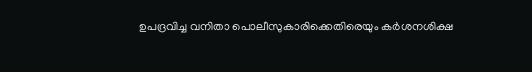ഉപദ്രവിച്ച വനിതാ പൊലീസുകാരിക്കെതിരെയും കർശനശിക്ഷ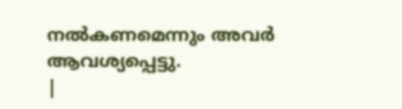നൽകണമെന്നും അവർ ആവശ്യപ്പെട്ടു.
|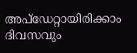അപ്ഡേറ്റായിരിക്കാം ദിവസവും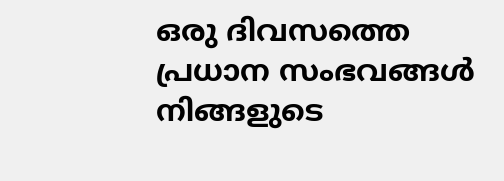ഒരു ദിവസത്തെ പ്രധാന സംഭവങ്ങൾ നിങ്ങളുടെ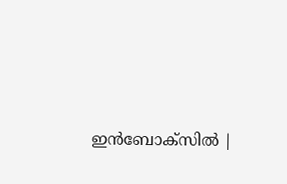ഇൻബോക്സിൽ |